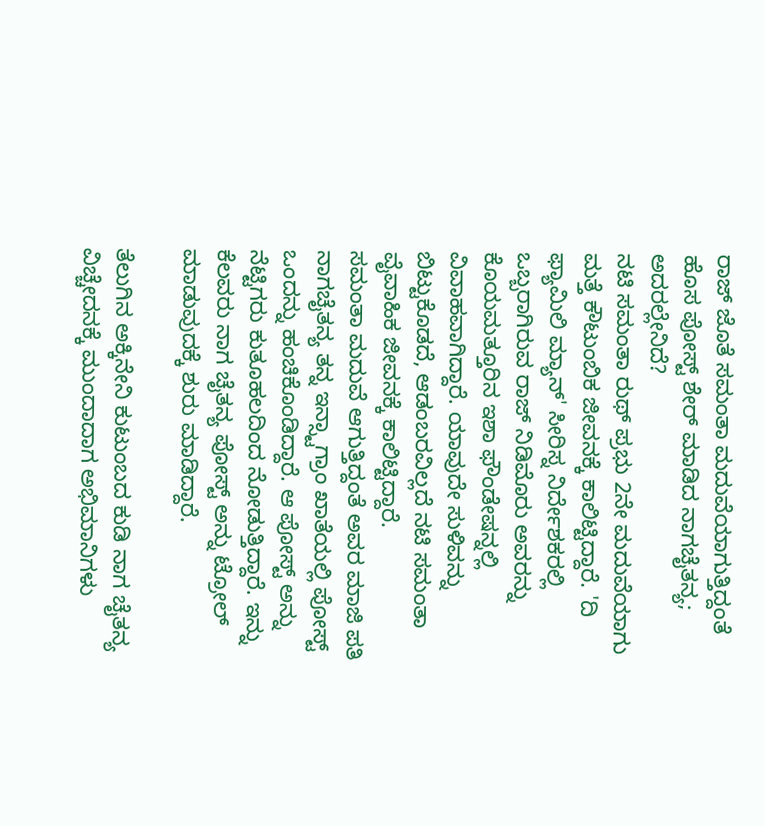ರಾಜ್ ಜೊತೆ ಸಮಂತಾ ಮದುವೆಯಾಗುತ್ತಿದ್ದಂತೆ ಹೊಸ ಪೋಸ್ಟ್ ಶೇರ್ ಮಾಡಿದ ನಾಗಚೈತನ್ಯ; ಅದರಲ್ಲೇನಿದೆ?
ನಟಿ ಸಮಂತಾ ರುಥ್ ಪ್ರಭು 2ನೇ ಮದುವೆಯಾಗು ಮತ್ತೆ ಕೌಟುಂಬಿಕ ಜೀವನಕ್ಕೆ ಕಾಲಿಟ್ಟಿದ್ದಾರೆ. 'ದಿ ಫ್ಯಾಮಿಲಿ ಮ್ಯಾನ್' ಸೀರಿಸ್ನ ನಿರ್ದೇಶಕರಲ್ಲಿ ಒಬ್ಬರಾಗಿರುವ ರಾಜ್ ನಿಡಿಮೊರು ಅವರನ್ನು ಕೊಯಮತ್ತೂರಿನ ಇಶಾ ಫೌಂಡೇಷನ್ನಲ್ಲಿ ವಿವಾಹವಾಗಿದ್ದಾರೆ. ಯಾವುದೇ ಸುಳಿವನ್ನು ಬಿಟ್ಟುಕೊಡದೆ, ಆಡಂಬರವಿಲ್ಲದೆ ನಟಿ ಸಮಂತಾ ವೈವಾಹಿಕ ಜೀವನಕ್ಕೆ ಕಾಲಿಟ್ಟಿದ್ದಾರೆ.
ಸಮಂತಾ ಮದುವೆ ಆಗುತ್ತಿದ್ದಂತೆ ಅವರ ಮಾಜಿ ಪತಿ ನಾಗಚೈತನ್ಯ ತನ್ನ ಇನ್ಸ್ಟಾಗ್ರಾಂ ಖಾತೆಯಲ್ಲಿ ಪೋಸ್ಟ್ ಒಂದನ್ನು ಹಂಚಿಕೊಂಡಿದ್ದಾರೆ. ಆ ಪೋಸ್ಟ್ ಅನ್ನು ನೆಟ್ಟಿಗರು ಕುತೂಹಲದಿಂದ ನೋಡುತ್ತಿದ್ದಾರೆ. ಇನ್ನು ಕೆಲವರು ನಾಗ ಚೈತನ್ಯ ಪೋಸ್ಟ್ ಅನ್ನು ಟ್ರೋಲ್ ಮಾಡುವುದಕ್ಕೆ ಶುರು ಮಾಡಿದ್ದಾರೆ.

ತೆಲುಗಿನ ಅಕ್ಕಿನೇನಿ ಕುಟುಂಬದ ಕುಡಿ ನಾಗ ಚೈತನ್ಯ ವಿಚ್ಚೇದನಕ್ಕೆ ಮುಂದಾದಾಗ ಅಭಿಮಾನಿಗಳು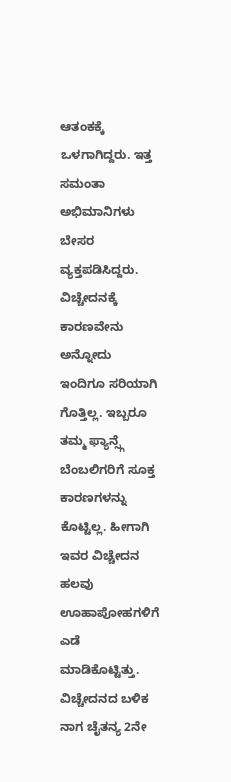ಆತಂಕಕ್ಕೆ ಒಳಗಾಗಿದ್ದರು. ಇತ್ತ ಸಮಂತಾ ಅಭಿಮಾನಿಗಳು ಬೇಸರ ವ್ಯಕ್ತಪಡಿಸಿದ್ದರು. ವಿಚ್ಚೇದನಕ್ಕೆ ಕಾರಣವೇನು ಅನ್ನೋದು ಇಂದಿಗೂ ಸರಿಯಾಗಿ ಗೊತ್ತಿಲ್ಲ. ಇಬ್ಬರೂ ತಮ್ಮ ಫ್ಯಾನ್ಸ್ಗೆ ಬೆಂಬಲಿಗರಿಗೆ ಸೂಕ್ತ ಕಾರಣಗಳನ್ನು ಕೊಟ್ಟಿಲ್ಲ. ಹೀಗಾಗಿ ಇವರ ವಿಚ್ಚೇದನ ಹಲವು ಊಹಾಪೋಹಗಳಿಗೆ ಎಡೆ ಮಾಡಿಕೊಟ್ಟಿತ್ತು. ವಿಚ್ಚೇದನದ ಬಳಿಕ ನಾಗ ಚೈತನ್ಯ 2ನೇ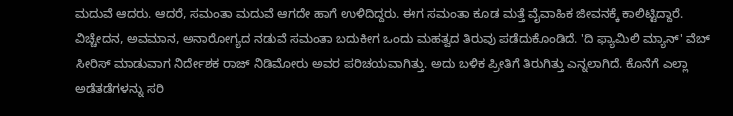ಮದುವೆ ಆದರು. ಆದರೆ, ಸಮಂತಾ ಮದುವೆ ಆಗದೇ ಹಾಗೆ ಉಳಿದಿದ್ದರು. ಈಗ ಸಮಂತಾ ಕೂಡ ಮತ್ತೆ ವೈವಾಹಿಕ ಜೀವನಕ್ಕೆ ಕಾಲಿಟ್ಟಿದ್ದಾರೆ.
ವಿಚ್ಚೇದನ, ಅವಮಾನ, ಅನಾರೋಗ್ಯದ ನಡುವೆ ಸಮಂತಾ ಬದುಕೀಗ ಒಂದು ಮಹತ್ವದ ತಿರುವು ಪಡೆದುಕೊಂಡಿದೆ. 'ದಿ ಫ್ಯಾಮಿಲಿ ಮ್ಯಾನ್' ವೆಬ್ ಸೀರಿಸ್ ಮಾಡುವಾಗ ನಿರ್ದೇಶಕ ರಾಜ್ ನಿಡಿಮೋರು ಅವರ ಪರಿಚಯವಾಗಿತ್ತು. ಅದು ಬಳಿಕ ಪ್ರೀತಿಗೆ ತಿರುಗಿತ್ತು ಎನ್ನಲಾಗಿದೆ. ಕೊನೆಗೆ ಎಲ್ಲಾ ಅಡೆತಡೆಗಳನ್ನು ಸರಿ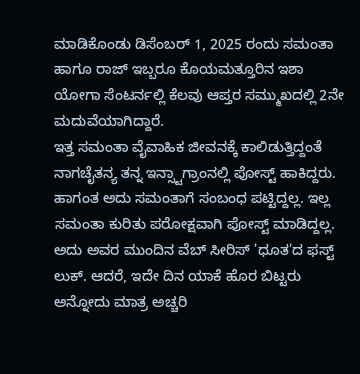ಮಾಡಿಕೊಂಡು ಡಿಸೆಂಬರ್ 1, 2025 ರಂದು ಸಮಂತಾ ಹಾಗೂ ರಾಜ್ ಇಬ್ಬರೂ ಕೊಯಮತ್ತೂರಿನ ಇಶಾ ಯೋಗಾ ಸೆಂಟರ್ನಲ್ಲಿ ಕೆಲವು ಆಪ್ತರ ಸಮ್ಮುಖದಲ್ಲಿ 2ನೇ ಮದುವೆಯಾಗಿದ್ದಾರೆ.
ಇತ್ತ ಸಮಂತಾ ವೈವಾಹಿಕ ಜೀವನಕ್ಕೆ ಕಾಲಿಡುತ್ತಿದ್ದಂತೆ ನಾಗಚೈತನ್ಯ ತನ್ನ ಇನ್ಸ್ಟಾಗ್ರಾಂನಲ್ಲಿ ಪೋಸ್ಟ್ ಹಾಕಿದ್ದರು. ಹಾಗಂತ ಅದು ಸಮಂತಾಗೆ ಸಂಬಂಧ ಪಟ್ಟಿದ್ದಲ್ಲ. ಇಲ್ಲ ಸಮಂತಾ ಕುರಿತು ಪರೋಕ್ಷವಾಗಿ ಪೋಸ್ಟ್ ಮಾಡಿದ್ದಲ್ಲ. ಅದು ಅವರ ಮುಂದಿನ ವೆಬ್ ಸೀರಿಸ್ 'ಧೂತ'ದ ಫಸ್ಟ್ ಲುಕ್. ಆದರೆ, ಇದೇ ದಿನ ಯಾಕೆ ಹೊರ ಬಿಟ್ಟರು ಅನ್ನೋದು ಮಾತ್ರ ಅಚ್ಚರಿ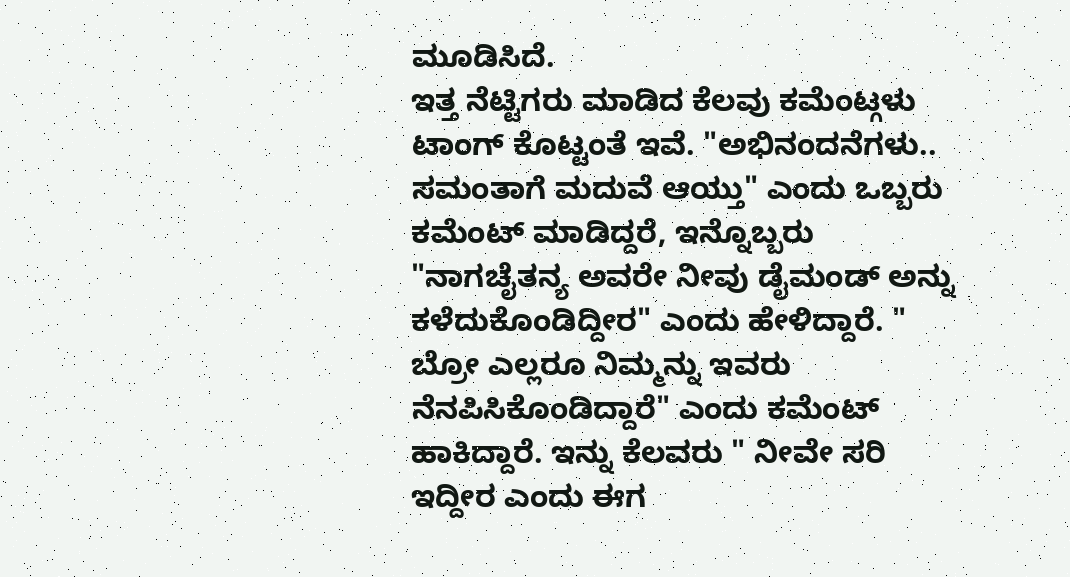ಮೂಡಿಸಿದೆ.
ಇತ್ತ ನೆಟ್ಟಿಗರು ಮಾಡಿದ ಕೆಲವು ಕಮೆಂಟ್ಗಳು ಟಾಂಗ್ ಕೊಟ್ಟಂತೆ ಇವೆ. "ಅಭಿನಂದನೆಗಳು.. ಸಮಂತಾಗೆ ಮದುವೆ ಆಯ್ತು" ಎಂದು ಒಬ್ಬರು ಕಮೆಂಟ್ ಮಾಡಿದ್ದರೆ, ಇನ್ನೊಬ್ಬರು "ನಾಗಚೈತನ್ಯ ಅವರೇ ನೀವು ಡೈಮಂಡ್ ಅನ್ನು ಕಳೆದುಕೊಂಡಿದ್ದೀರ" ಎಂದು ಹೇಳಿದ್ದಾರೆ. " ಬ್ರೋ ಎಲ್ಲರೂ ನಿಮ್ಮನ್ನು ಇವರು ನೆನಪಿಸಿಕೊಂಡಿದ್ದಾರೆ" ಎಂದು ಕಮೆಂಟ್ ಹಾಕಿದ್ದಾರೆ. ಇನ್ನು ಕೆಲವರು " ನೀವೇ ಸರಿ ಇದ್ದೀರ ಎಂದು ಈಗ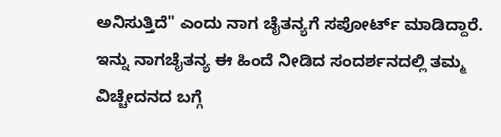ಅನಿಸುತ್ತಿದೆ" ಎಂದು ನಾಗ ಚೈತನ್ಯಗೆ ಸಪೋರ್ಟ್ ಮಾಡಿದ್ದಾರೆ.
ಇನ್ನು ನಾಗಚೈತನ್ಯ ಈ ಹಿಂದೆ ನೀಡಿದ ಸಂದರ್ಶನದಲ್ಲಿ ತಮ್ಮ ವಿಚ್ಚೇದನದ ಬಗ್ಗೆ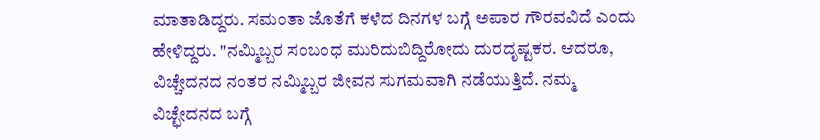ಮಾತಾಡಿದ್ದರು. ಸಮಂತಾ ಜೊತೆಗೆ ಕಳೆದ ದಿನಗಳ ಬಗ್ಗೆ ಅಪಾರ ಗೌರವವಿದೆ ಎಂದು ಹೇಳಿದ್ದರು. "ನಮ್ಮಿಬ್ಬರ ಸಂಬಂಧ ಮುರಿದುಬಿದ್ದಿರೋದು ದುರದೃಷ್ಟಕರ. ಆದರೂ, ವಿಚ್ಚೇದನದ ನಂತರ ನಮ್ಮಿಬ್ಬರ ಜೀವನ ಸುಗಮವಾಗಿ ನಡೆಯುತ್ತಿದೆ. ನಮ್ಮ ವಿಚ್ಛೇದನದ ಬಗ್ಗೆ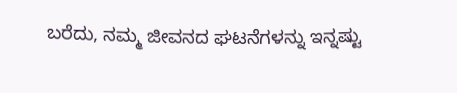ಬರೆದು, ನಮ್ಮ ಜೀವನದ ಘಟನೆಗಳನ್ನು ಇನ್ನಷ್ಟು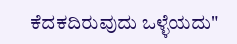ಕೆದಕದಿರುವುದು ಒಳ್ಳೆಯದು"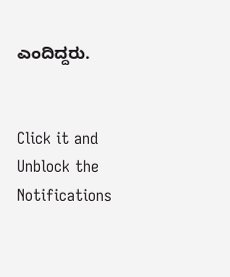ಎಂದಿದ್ದರು.


Click it and Unblock the Notifications